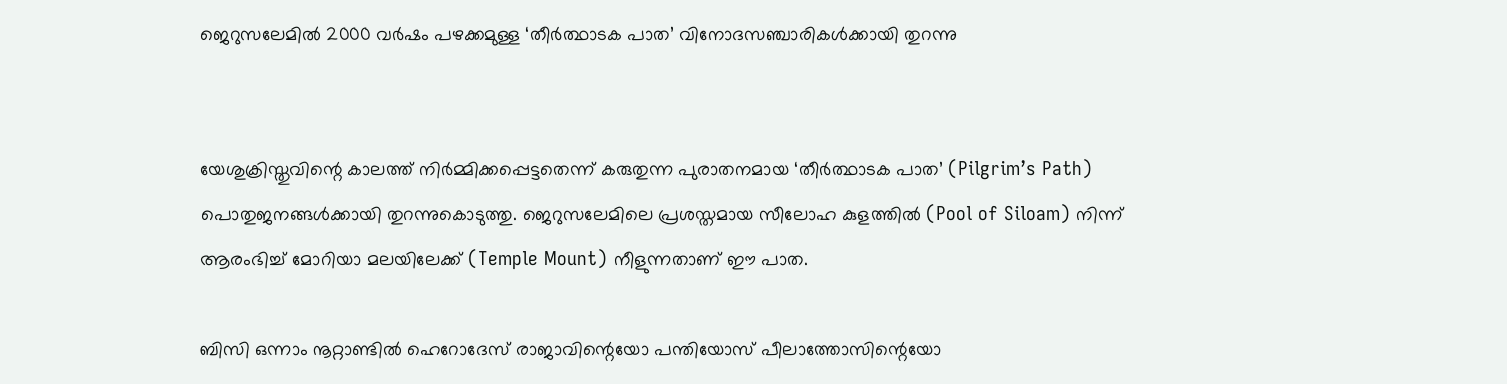ജെറുസലേമില്‍ 2000 വര്‍ഷം പഴക്കമുള്ള ‘തീര്‍ത്ഥാടക പാത’ വിനോദസഞ്ചാരികള്‍ക്കായി തുറന്നു


യേശുക്രിസ്തുവിന്റെ കാലത്ത് നിര്‍മ്മിക്കപ്പെട്ടതെന്ന് കരുതുന്ന പുരാതനമായ ‘തീര്‍ത്ഥാടക പാത’ (Pilgrim’s Path) പൊതുജനങ്ങള്‍ക്കായി തുറന്നുകൊടുത്തു. ജെറുസലേമിലെ പ്രശസ്തമായ സീലോഹ കുളത്തില്‍ (Pool of Siloam) നിന്ന് ആരംഭിച്ച് മോറിയാ മലയിലേക്ക് (Temple Mount) നീളുന്നതാണ് ഈ പാത.

ബിസി ഒന്നാം നൂറ്റാണ്ടില്‍ ഹെറോദേസ് രാജാവിന്റെയോ പന്തിയോസ് പീലാത്തോസിന്റെയോ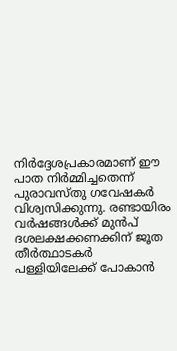നിര്‍ദ്ദേശപ്രകാരമാണ് ഈ പാത നിര്‍മ്മിച്ചതെന്ന് പുരാവസ്തു ഗവേഷകര്‍ വിശ്വസിക്കുന്നു. രണ്ടായിരം വര്‍ഷങ്ങള്‍ക്ക് മുന്‍പ് ദശലക്ഷക്കണക്കിന് ജൂത തീര്‍ത്ഥാടകര്‍ പള്ളിയിലേക്ക് പോകാന്‍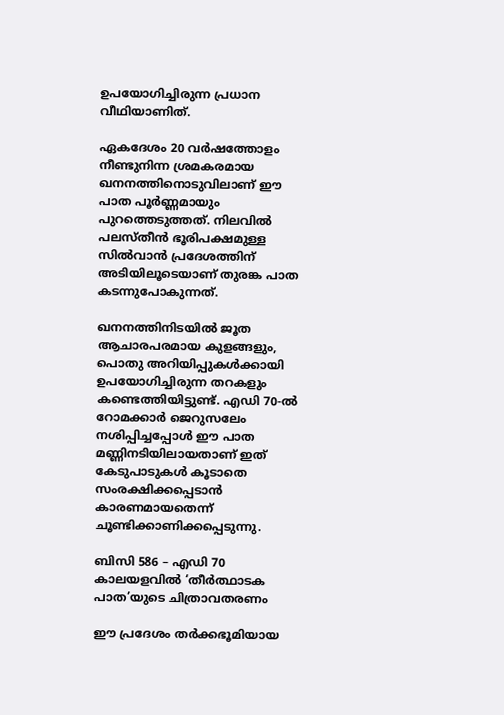ഉപയോഗിച്ചിരുന്ന പ്രധാന വീഥിയാണിത്.

ഏകദേശം 20 വര്‍ഷത്തോളം നീണ്ടുനിന്ന ശ്രമകരമായ ഖനനത്തിനൊടുവിലാണ് ഈ പാത പൂര്‍ണ്ണമായും പുറത്തെടുത്തത്. നിലവില്‍ പലസ്തീന്‍ ഭൂരിപക്ഷമുള്ള സില്‍വാന്‍ പ്രദേശത്തിന് അടിയിലൂടെയാണ് തുരങ്ക പാത കടന്നുപോകുന്നത്.

ഖനനത്തിനിടയില്‍ ജൂത ആചാരപരമായ കുളങ്ങളും, പൊതു അറിയിപ്പുകള്‍ക്കായി ഉപയോഗിച്ചിരുന്ന തറകളും കണ്ടെത്തിയിട്ടുണ്ട്. എഡി 70-ല്‍ റോമക്കാര്‍ ജെറുസലേം നശിപ്പിച്ചപ്പോള്‍ ഈ പാത മണ്ണിനടിയിലായതാണ് ഇത് കേടുപാടുകള്‍ കൂടാതെ സംരക്ഷിക്കപ്പെടാന്‍ കാരണമായതെന്ന് ചൂണ്ടിക്കാണിക്കപ്പെടുന്നു.

ബിസി 586 – എഡി 70 കാലയളവില്‍ ‘തീര്‍ത്ഥാടക പാത’യുടെ ചിത്രാവതരണം

ഈ പ്രദേശം തര്‍ക്കഭൂമിയായ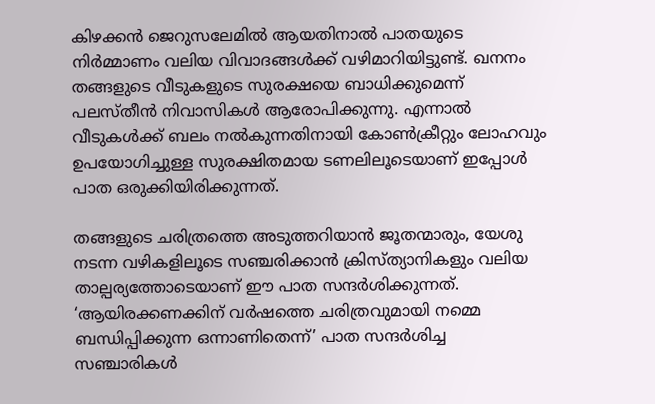കിഴക്കന്‍ ജെറുസലേമില്‍ ആയതിനാല്‍ പാതയുടെ നിര്‍മ്മാണം വലിയ വിവാദങ്ങള്‍ക്ക് വഴിമാറിയിട്ടുണ്ട്. ഖനനം തങ്ങളുടെ വീടുകളുടെ സുരക്ഷയെ ബാധിക്കുമെന്ന് പലസ്തീന്‍ നിവാസികള്‍ ആരോപിക്കുന്നു. എന്നാല്‍ വീടുകള്‍ക്ക് ബലം നല്‍കുന്നതിനായി കോണ്‍ക്രീറ്റും ലോഹവും ഉപയോഗിച്ചുള്ള സുരക്ഷിതമായ ടണലിലൂടെയാണ് ഇപ്പോള്‍ പാത ഒരുക്കിയിരിക്കുന്നത്.

തങ്ങളുടെ ചരിത്രത്തെ അടുത്തറിയാന്‍ ജൂതന്മാരും, യേശു നടന്ന വഴികളിലൂടെ സഞ്ചരിക്കാന്‍ ക്രിസ്ത്യാനികളും വലിയ താല്പര്യത്തോടെയാണ് ഈ പാത സന്ദര്‍ശിക്കുന്നത്. ‘ആയിരക്കണക്കിന് വര്‍ഷത്തെ ചരിത്രവുമായി നമ്മെ ബന്ധിപ്പിക്കുന്ന ഒന്നാണിതെന്ന്’ പാത സന്ദര്‍ശിച്ച സഞ്ചാരികള്‍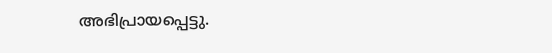അഭിപ്രായപ്പെട്ടു.